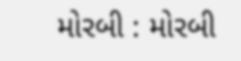મોરબી : મોરબી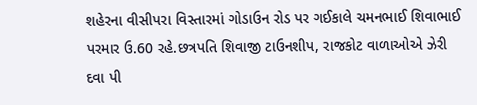શહેરના વીસીપરા વિસ્તારમાં ગોડાઉન રોડ પર ગઈકાલે ચમનભાઈ શિવાભાઈ પરમાર ઉ.60 રહે.છત્રપતિ શિવાજી ટાઉનશીપ, રાજકોટ વાળાઓએ ઝેરી દવા પી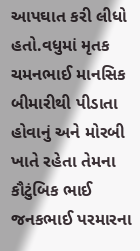આપઘાત કરી લીધો હતો.વધુમાં મૃતક ચમનભાઈ માનસિક બીમારીથી પીડાતા હોવાનું અને મોરબી ખાતે રહેતા તેમના કૌટુંબિક ભાઈ જનકભાઈ પરમારના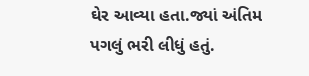ઘેર આવ્યા હતા.જ્યાં અંતિમ પગલું ભરી લીધું હતું.